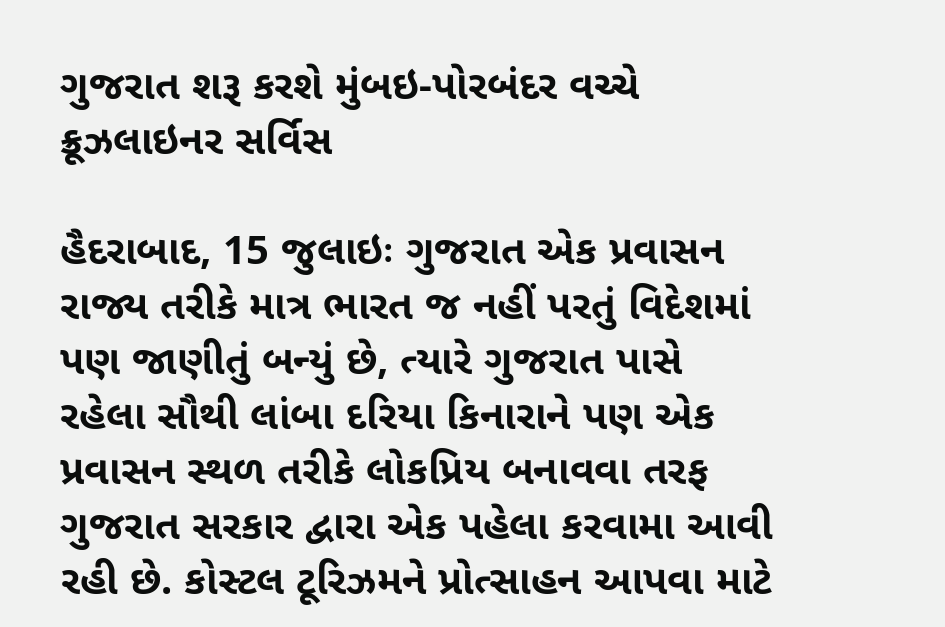ગુજરાત શરૂ કરશે મુંબઇ-પોરબંદર વચ્ચે ક્રૂઝલાઇનર સર્વિસ

હૈદરાબાદ, 15 જુલાઇઃ ગુજરાત એક પ્રવાસન રાજ્ય તરીકે માત્ર ભારત જ નહીં પરતું વિદેશમાં પણ જાણીતું બન્યું છે, ત્યારે ગુજરાત પાસે રહેલા સૌથી લાંબા દરિયા કિનારાને પણ એક પ્રવાસન સ્થળ તરીકે લોકપ્રિય બનાવવા તરફ ગુજરાત સરકાર દ્વારા એક પહેલા કરવામા આવી રહી છે. કોસ્ટલ ટૂરિઝમને પ્રોત્સાહન આપવા માટે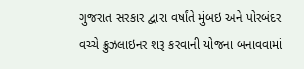ગુજરાત સરકાર દ્વારા વર્ષાંતે મુંબઇ અને પોરબંદર વચ્ચે ક્રુઝલાઇનર શરૂ કરવાની યોજના બનાવવામાં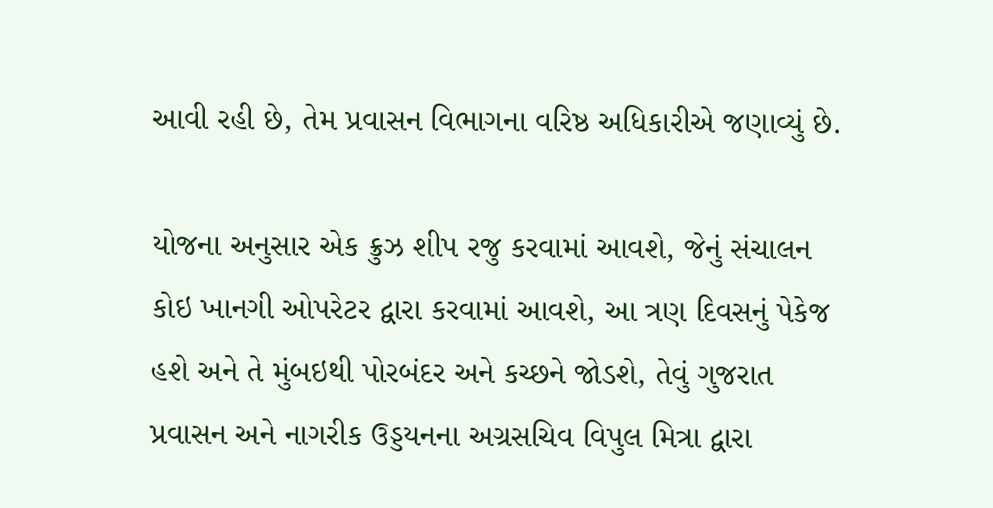આવી રહી છે, તેમ પ્રવાસન વિભાગના વરિષ્ઠ અધિકારીએ જણાવ્યું છે.

યોજના અનુસાર એક ક્રુઝ શીપ રજુ કરવામાં આવશે, જેનું સંચાલન કોઇ ખાનગી ઓપરેટર દ્વારા કરવામાં આવશે, આ ત્રણ દિવસનું પેકેજ હશે અને તે મુંબઇથી પોરબંદર અને કચ્છને જોડશે, તેવું ગુજરાત પ્રવાસન અને નાગરીક ઉડ્ડયનના અગ્રસચિવ વિપુલ મિત્રા દ્વારા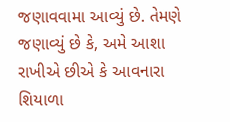જણાવવામા આવ્યું છે. તેમણે જણાવ્યું છે કે, અમે આશા રાખીએ છીએ કે આવનારા શિયાળા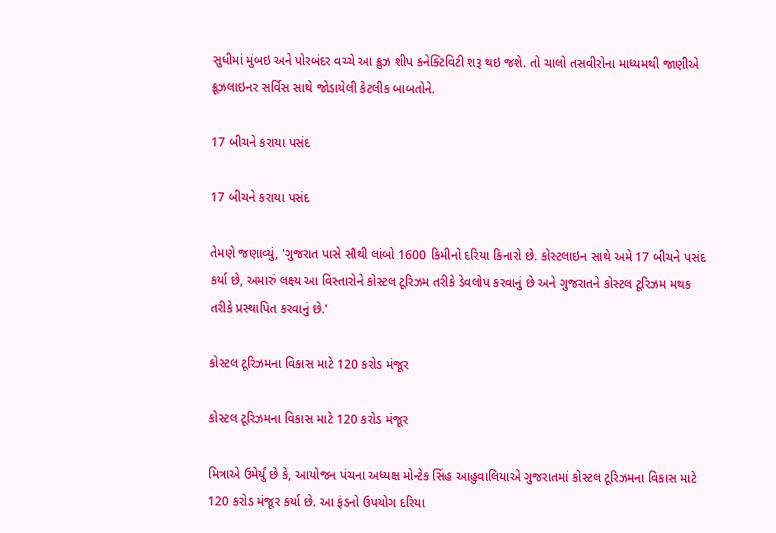સુધીમાં મુંબઇ અને પોરબંદર વચ્ચે આ ક્રુઝ શીપ કનેક્ટિવિટી શરૂ થઇ જશે. તો ચાલો તસવીરોના માધ્યમથી જાણીએ ક્રૂઝલાઇનર સર્વિસ સાથે જોડાયેલી કેટલીક બાબતોને.

17 બીચને કરાયા પસંદ

17 બીચને કરાયા પસંદ

તેમણે જણાવ્યું, 'ગુજરાત પાસે સૌથી લાંબો 1600 કિમીનો દરિયા કિનારો છે. કોસ્ટલાઇન સાથે અમે 17 બીચને પસંદ કર્યા છે, અમારું લક્ષ્ય આ વિસ્તારોને કોસ્ટલ ટૂરિઝમ તરીકે ડેવલોપ કરવાનું છે અને ગુજરાતને કોસ્ટલ ટૂરિઝમ મથક તરીકે પ્રસ્થાપિત કરવાનું છે.'

કોસ્ટલ ટૂરિઝમના વિકાસ માટે 120 કરોડ મંજૂર

કોસ્ટલ ટૂરિઝમના વિકાસ માટે 120 કરોડ મંજૂર

મિત્રાએ ઉમેર્યું છે કે, આયોજન પંચના અધ્યક્ષ મોન્ટેક સિંહ આહુવાલિયાએ ગુજરાતમાં કોસ્ટલ ટૂરિઝમના વિકાસ માટે 120 કરોડ મંજૂર કર્યા છે. આ ફંડનો ઉપયોગ દરિયા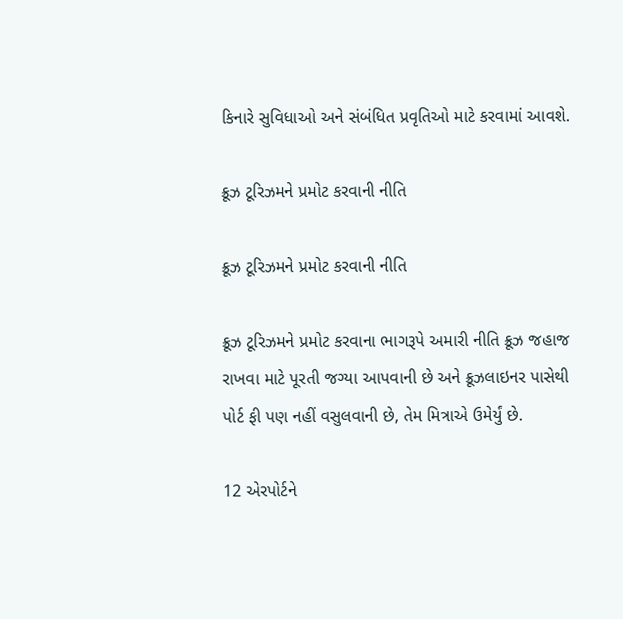કિનારે સુવિધાઓ અને સંબંધિત પ્રવૃતિઓ માટે કરવામાં આવશે.

ક્રૂઝ ટૂરિઝમને પ્રમોટ કરવાની નીતિ

ક્રૂઝ ટૂરિઝમને પ્રમોટ કરવાની નીતિ

ક્રૂઝ ટૂરિઝમને પ્રમોટ કરવાના ભાગરૂપે અમારી નીતિ ક્રૂઝ જહાજ રાખવા માટે પૂરતી જગ્યા આપવાની છે અને ક્રૂઝલાઇનર પાસેથી પોર્ટ ફી પણ નહીં વસુલવાની છે, તેમ મિત્રાએ ઉમેર્યું છે.

12 એરપોર્ટને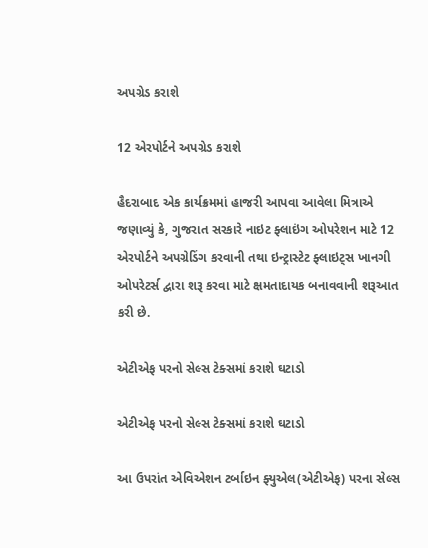અપગ્રેડ કરાશે

12 એરપોર્ટને અપગ્રેડ કરાશે

હૈદરાબાદ એક કાર્યક્રમમાં હાજરી આપવા આવેલા મિત્રાએ જણાવ્યું કે, ગુજરાત સરકારે નાઇટ ફ્લાઇંગ ઓપરેશન માટે 12 એરપોર્ટને અપગ્રેડિંગ કરવાની તથા ઇન્ટ્રાસ્ટેટ ફ્લાઇટ્સ ખાનગી ઓપરેટર્સ દ્વારા શરૂ કરવા માટે ક્ષમતાદાયક બનાવવાની શરૂઆત કરી છે.

એટીએફ પરનો સેલ્સ ટેક્સમાં કરાશે ઘટાડો

એટીએફ પરનો સેલ્સ ટેક્સમાં કરાશે ઘટાડો

આ ઉપરાંત એવિએશન ટર્બાઇન ફ્યુએલ(એટીએફ) પરના સેલ્સ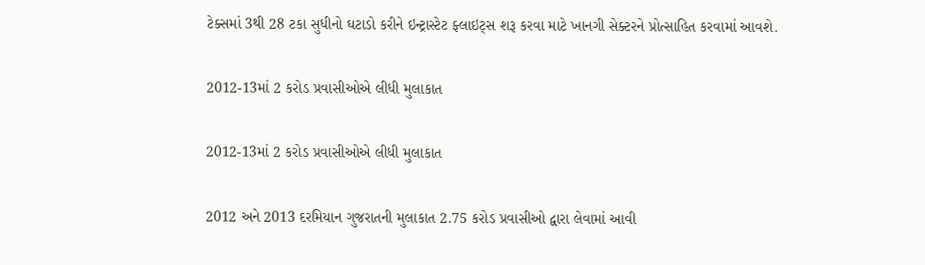ટેક્સમાં 3થી 28 ટકા સુધીનો ઘટાડો કરીને ઇન્ટ્રાસ્ટેટ ફ્લાઇટ્સ શરૂ કરવા માટે ખાનગી સેક્ટરને પ્રોત્સાહિત કરવામાં આવશે.

2012-13માં 2 કરોડ પ્રવાસીઓએ લીધી મુલાકાત

2012-13માં 2 કરોડ પ્રવાસીઓએ લીધી મુલાકાત

2012 અને 2013 દરમિયાન ગુજરાતની મુલાકાત 2.75 કરોડ પ્રવાસીઓ દ્વારા લેવામાં આવી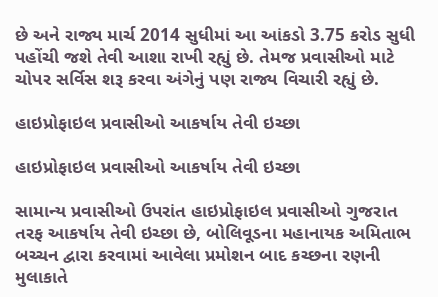છે અને રાજ્ય માર્ચ 2014 સુધીમાં આ આંકડો 3.75 કરોડ સુધી પહોંચી જશે તેવી આશા રાખી રહ્યું છે. તેમજ પ્રવાસીઓ માટે ચોપર સર્વિસ શરૂ કરવા અંગેનું પણ રાજ્ય વિચારી રહ્યું છે.

હાઇપ્રોફાઇલ પ્રવાસીઓ આકર્ષાય તેવી ઇચ્છા

હાઇપ્રોફાઇલ પ્રવાસીઓ આકર્ષાય તેવી ઇચ્છા

સામાન્ય પ્રવાસીઓ ઉપરાંત હાઇપ્રોફાઇલ પ્રવાસીઓ ગુજરાત તરફ આકર્ષાય તેવી ઇચ્છા છે, બોલિવૂડના મહાનાયક અમિતાભ બચ્ચન દ્વારા કરવામાં આવેલા પ્રમોશન બાદ કચ્છના રણની મુલાકાતે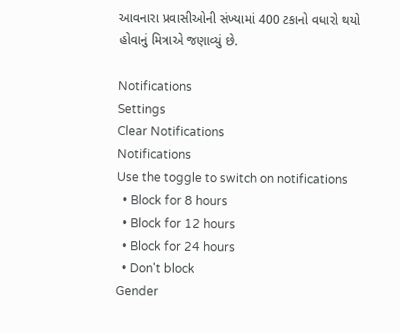આવનારા પ્રવાસીઓની સંખ્યામાં 400 ટકાનો વધારો થયો હોવાનું મિત્રાએ જણાવ્યું છે.

Notifications
Settings
Clear Notifications
Notifications
Use the toggle to switch on notifications
  • Block for 8 hours
  • Block for 12 hours
  • Block for 24 hours
  • Don't block
Gender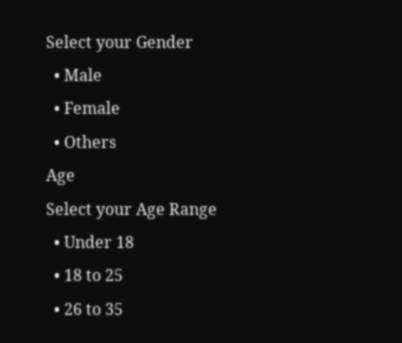Select your Gender
  • Male
  • Female
  • Others
Age
Select your Age Range
  • Under 18
  • 18 to 25
  • 26 to 35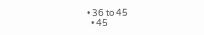• 36 to 45
  • 45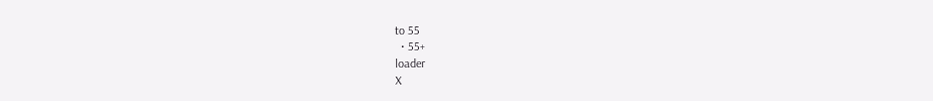to 55
  • 55+
loader
X